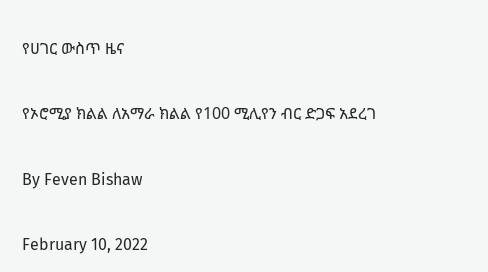የሀገር ውስጥ ዜና

የኦሮሚያ ክልል ለአማራ ክልል የ100 ሚሊየን ብር ድጋፍ አደረገ

By Feven Bishaw

February 10, 2022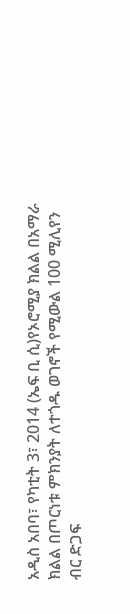አዲስ አበባ፣ የካቲት 3፣ 2014 (ኤፍ ቢ ሲ)የኦሮሚያ ክልል በአማራ ክልል በጦርነቱ ምክንያት ለተጎዱ ወገኖች የሚውል 100 ሚሊየን ብር ድጋፍ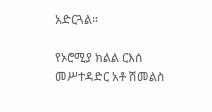አድርጓል።

የኦሮሚያ ክልል ርእሰ መሥተዳድር አቶ ሽመልስ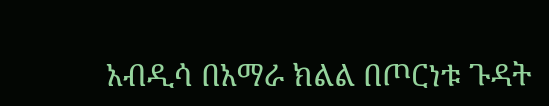አብዲሳ በአማራ ክልል በጦርነቱ ጉዳት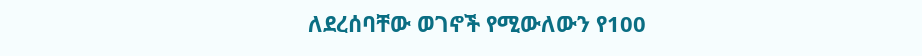ለደረሰባቸው ወገኖች የሚውለውን የ100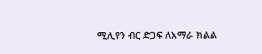ሚሊየን ብር ድጋፍ ለአማራ ክልል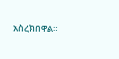አስረክበዋል።